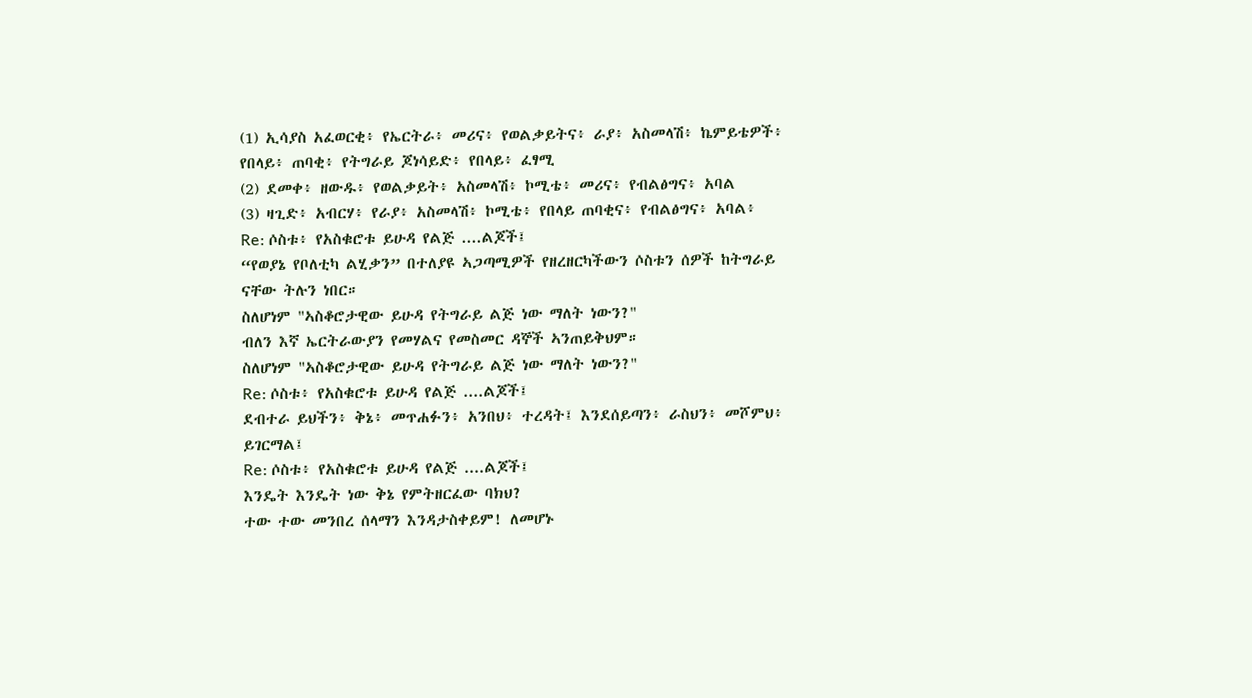(1) ኢሳያስ አፈወርቂ፥ የኤርትራ፥ መሪና፥ የወልቃይትና፥ ራያ፥ አስመላሽ፥ ኬምይቴዎች፥ የበላይ፥ ጠባቂ፥ የትግራይ ጆነሳይድ፥ የበላይ፥ ፈፃሚ
(2) ደመቀ፥ ዘውዱ፥ የወልቃይት፥ አስመላሽ፥ ኮሚቴ፥ መሪና፥ የብልፅግና፥ አባል
(3) ዛጊድ፥ አብርሃ፥ የራያ፥ አስመላሽ፥ ኮሚቴ፥ የበላይ ጠባቂና፥ የብልፅግና፥ አባል፥
Re: ሶስቱ፥ የአስቁሮቱ ይሁዳ የልጅ ....ልጆች፤
“የወያኔ የቦለቲካ ልሂቃን” በተለያዩ ኣጋጣሚዎች የዘረዘርካችውን ሶስቱን ሰዎች ከትግራይ ናቸው ትሉን ነበር።
ስለሆነም "ኣስቆሮታዊው ይሁዳ የትግራይ ልጅ ነው ማለት ነውን?"
ብለን እኛ ኤርትራውያን የመሃልና የመስመር ዳኞች ኣንጠይቅህም።
ስለሆነም "ኣስቆሮታዊው ይሁዳ የትግራይ ልጅ ነው ማለት ነውን?"
Re: ሶስቱ፥ የአስቁሮቱ ይሁዳ የልጅ ....ልጆች፤
ደብተራ ይህችን፥ ቅኔ፥ መጥሐፉን፥ አንበህ፥ ተረዳት፤ እንደሰይጣን፥ ራስህን፥ መሾምህ፥ ይገርማል፤
Re: ሶስቱ፥ የአስቁሮቱ ይሁዳ የልጅ ....ልጆች፤
እንዴት እንዴት ነው ቅኔ የምትዘርፈው ባክህ?
ተው ተው መንበረ ሰላማን እንዳታስቀይም! ለመሆኑ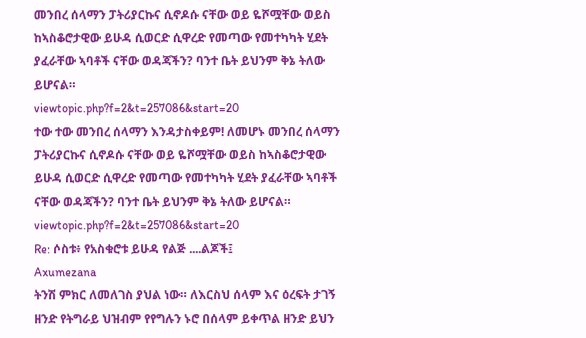መንበረ ሰላማን ፓትሪያርኩና ሲኖዶሱ ናቸው ወይ ዬሾሟቸው ወይስ ከኣስቆሮታዊው ይሁዳ ሲወርድ ሲዋረድ የመጣው የመተካካት ሂደት ያፈራቸው ኣባቶች ናቸው ወዳጃችን? ባንተ ቤት ይህንም ቅኔ ትለው ይሆናል።
viewtopic.php?f=2&t=257086&start=20
ተው ተው መንበረ ሰላማን እንዳታስቀይም! ለመሆኑ መንበረ ሰላማን ፓትሪያርኩና ሲኖዶሱ ናቸው ወይ ዬሾሟቸው ወይስ ከኣስቆሮታዊው ይሁዳ ሲወርድ ሲዋረድ የመጣው የመተካካት ሂደት ያፈራቸው ኣባቶች ናቸው ወዳጃችን? ባንተ ቤት ይህንም ቅኔ ትለው ይሆናል።
viewtopic.php?f=2&t=257086&start=20
Re: ሶስቱ፥ የአስቁሮቱ ይሁዳ የልጅ ....ልጆች፤
Axumezana
ትንሽ ምክር ለመለገስ ያህል ነው። ለእርስህ ሰላም እና ዕረፍት ታገኝ ዘንድ የትግራይ ህዝብም የየግሉን ኑሮ በሰላም ይቀጥል ዘንድ ይህን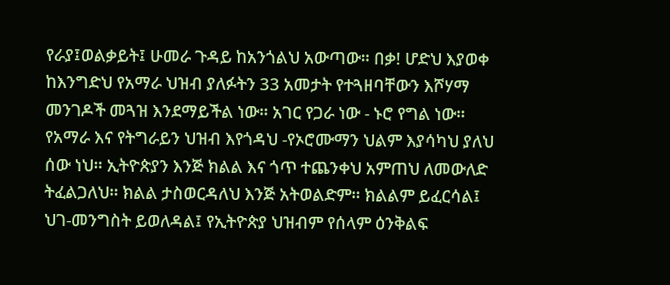የራያ፤ወልቃይት፤ ሁመራ ጉዳይ ከአንጎልህ አውጣው። በቃ! ሆድህ እያወቀ ከእንግድህ የአማራ ህዝብ ያለፉትን 33 አመታት የተጓዘባቸውን እሾሃማ መንገዶች መጓዝ እንደማይችል ነው። አገር የጋራ ነው - ኑሮ የግል ነው። የአማራ እና የትግራይን ህዝብ እየጎዳህ -የኦሮሙማን ህልም እያሳካህ ያለህ ሰው ነህ። ኢትዮጵያን እንጅ ክልል እና ጎጥ ተጨንቀህ አምጠህ ለመውለድ ትፈልጋለህ። ክልል ታስወርዳለህ እንጅ አትወልድም። ክልልም ይፈርሳል፤ ህገ-መንግስት ይወለዳል፤ የኢትዮጵያ ህዝብም የሰላም ዕንቅልፍ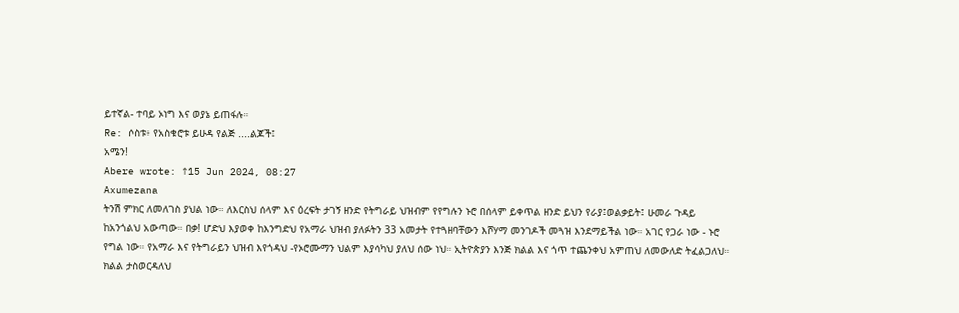ይተኛል- ተባይ ኦነግ እና ወያኔ ይጠፋሉ።
Re: ሶስቱ፥ የአስቁሮቱ ይሁዳ የልጅ ....ልጆች፤
አሜን!
Abere wrote: ↑15 Jun 2024, 08:27
Axumezana
ትንሽ ምክር ለመለገስ ያህል ነው። ለእርስህ ሰላም እና ዕረፍት ታገኝ ዘንድ የትግራይ ህዝብም የየግሉን ኑሮ በሰላም ይቀጥል ዘንድ ይህን የራያ፤ወልቃይት፤ ሁመራ ጉዳይ ከአንጎልህ አውጣው። በቃ! ሆድህ እያወቀ ከእንግድህ የአማራ ህዝብ ያለፉትን 33 አመታት የተጓዘባቸውን እሾሃማ መንገዶች መጓዝ እንደማይችል ነው። አገር የጋራ ነው - ኑሮ የግል ነው። የአማራ እና የትግራይን ህዝብ እየጎዳህ -የኦሮሙማን ህልም እያሳካህ ያለህ ሰው ነህ። ኢትዮጵያን እንጅ ክልል እና ጎጥ ተጨንቀህ አምጠህ ለመውለድ ትፈልጋለህ። ክልል ታስወርዳለህ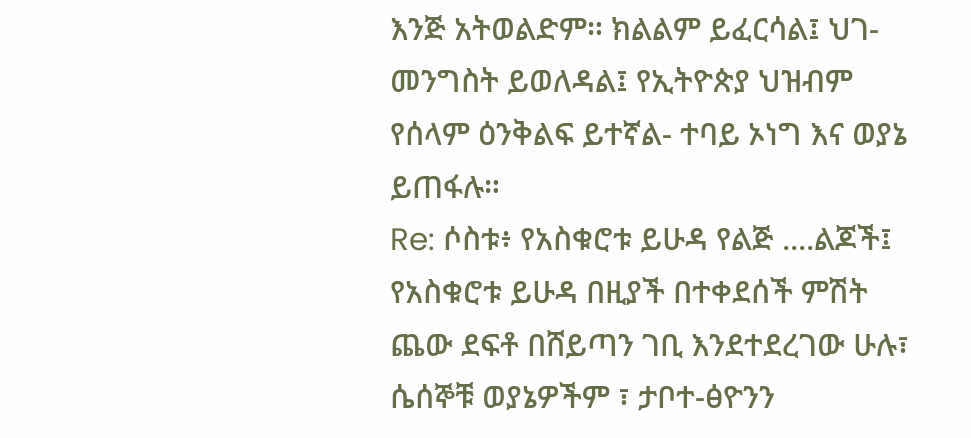እንጅ አትወልድም። ክልልም ይፈርሳል፤ ህገ-መንግስት ይወለዳል፤ የኢትዮጵያ ህዝብም የሰላም ዕንቅልፍ ይተኛል- ተባይ ኦነግ እና ወያኔ ይጠፋሉ።
Re: ሶስቱ፥ የአስቁሮቱ ይሁዳ የልጅ ....ልጆች፤
የአስቁሮቱ ይሁዳ በዚያች በተቀደሰች ምሽት ጨው ደፍቶ በሸይጣን ገቢ እንደተደረገው ሁሉ፣ ሴሰኞቹ ወያኔዎችም ፣ ታቦተ-ፅዮንን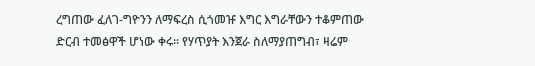ረግጠው ፈለገ-ግዮንን ለማፍረስ ሲጎመዡ እግር እግራቸውን ተቆምጠው ድርብ ተመፅዋች ሆነው ቀሩ። የሃጥያት እንጀራ ስለማያጠግብ፣ ዛሬም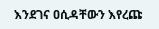እንደገና ዐሲዳቸውን እየረጩ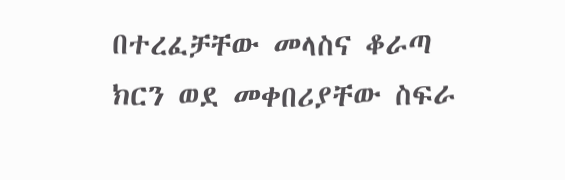በተረፈቻቸው መላስና ቆራጣ ክርን ወደ መቀበሪያቸው ስፍራ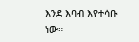እንደ እባብ እየተሳቡ ነው።